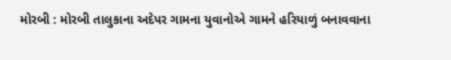મોરબી : મોરબી તાલુકાના અદેપર ગામના યુવાનોએ ગામને હરિયાળું બનાવવાના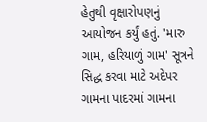હેતુથી વૃક્ષારોપણનું આયોજન કર્યું હતું. 'મારુ ગામ, હરિયાળું ગામ' સૂત્રને સિદ્ધ કરવા માટે અદેપર ગામના પાદરમાં ગામના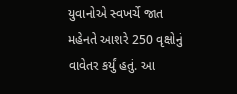યુવાનોએ સ્વખર્ચે જાત મહેનતે આશરે 250 વૃક્ષોનું વાવેતર કર્યું હતું. આ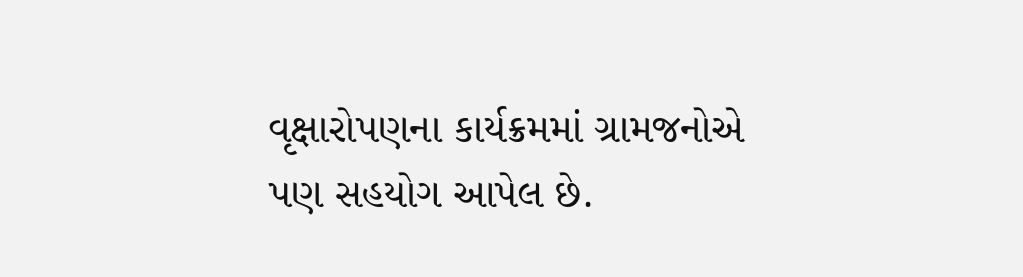વૃક્ષારોપણના કાર્યક્રમમાં ગ્રામજનોએ પણ સહયોગ આપેલ છે.